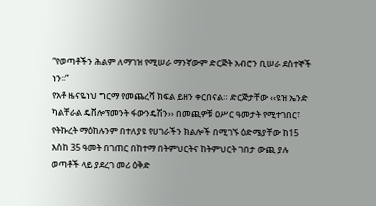“የወጣቶችን ሕልም ለማገዝ የሚሠራ ማንኛውም ድርጅት አብሮን ቢሠራ ደስተኞች ነን፡፡”
የአቶ ዜናዬነህ ግርማ የመጨረሻ ክፍል ይዘን ቀርበናል። ድርጅታቸው ‹‹ዩዝ ኤንድ ካልቸራል ዴቨሎፕመንት ፋውንዴሽን›› በመጪዎቹ ዐሥር ዓመታት የሚተገበር፣ የትኩረት ማዕከሉንም በተለያዩ የሀገራችን ክልሎች በሚገኙ ዕድሜያቸው ከ15 እስከ 35 ዓመት በገጠር በከተማ በትምህርትና ከትምህርት ገበታ ውጪ ያሉ ወጣቶች ላይ ያደረገ መሪ ዕቅድ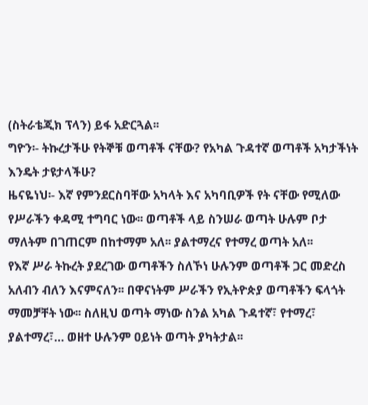(ስትራቴጂክ ፕላን) ይፋ አድርጓል፡፡
ግዮን፡- ትኩረታችሁ የትኞቹ ወጣቶች ናቸው? የአካል ጉዳተኛ ወጣቶች አካታችነት እንዴት ታዩታላችሁ?
ዜናዬነህ፡- እኛ የምንደርስባቸው አካላት እና አካባቢዎች የት ናቸው የሚለው የሥራችን ቀዳሚ ተግባር ነው፡፡ ወጣቶች ላይ ስንሠራ ወጣት ሁሉም ቦታ ማለትም በገጠርም በከተማም አለ፡፡ ያልተማረና የተማረ ወጣት አለ፡፡
የእኛ ሥራ ትኩረት ያደረገው ወጣቶችን ስለኾነ ሁሉንም ወጣቶች ጋር መድረስ አለብን ብለን እናምናለን፡፡ በዋናነትም ሥራችን የኢትዮጵያ ወጣቶችን ፍላጎት ማመቻቸት ነው፡፡ ስለዚህ ወጣት ማነው ስንል አካል ጉዳተኛ፣ የተማረ፣ ያልተማረ፣… ወዘተ ሁሉንም ዐይነት ወጣት ያካትታል፡፡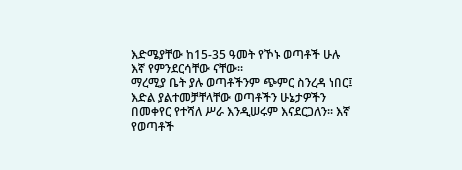እድሜያቸው ከ15-35 ዓመት የኾኑ ወጣቶች ሁሉ እኛ የምንደርሳቸው ናቸው፡፡
ማረሚያ ቤት ያሉ ወጣቶችንም ጭምር ስንረዳ ነበር፤ እድል ያልተመቻቸላቸው ወጣቶችን ሁኔታዎችን በመቀየር የተሻለ ሥራ እንዲሠሩም እናደርጋለን፡፡ እኛ የወጣቶች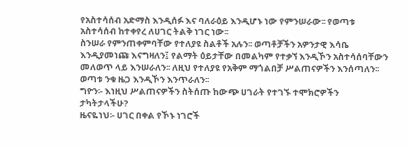የአስተሳሰብ አድማስ እንዲሰፉ እና ባለራዕይ እንዲሆኑ ነው የምንሠራው፡፡ የወጣቱ አስተሳሰብ ከተቀየረ ለሀገር ትልቅ ነገር ነው፡፡
ስንሠራ የምንጠቀምባቸው የተለያዩ ስልቶች አሉን፡፡ ወጣቶቻችን አዎንታዊ እሳቤ እንዲያመነጩ እናግዛለን፤ የልማት ዕይታቸው በመልካም የተቃኘ እንዲኾን አስተሳሰባቸውን መለወጥ ላይ እንሠራለን፡፡ ለዚህ የተለያዩ የአቅም ማጎልበቻ ሥልጠናዎችን እንሰጣለን፡፡ ወጣቱ ንቁ ዜጋ እንዲኾን እንጥራለን፡፡
ግዮን፡- እነዚህ ሥልጠናዎችን ስትሰጡ ከውጭ ሀገራት የተገኙ ተሞክሮዎችን ታካትታላችሁ?
ዜናዬነህ፡- ሀገር በቀል የኾኑ ነገሮች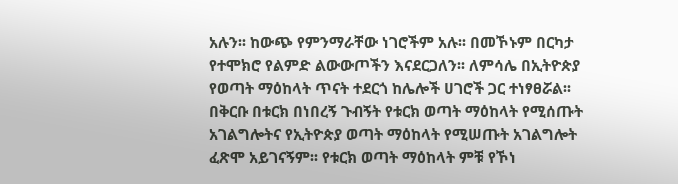አሉን፡፡ ከውጭ የምንማራቸው ነገሮችም አሉ፡፡ በመኾኑም በርካታ የተሞክሮ የልምድ ልውውጦችን እናደርጋለን፡፡ ለምሳሌ በኢትዮጵያ የወጣት ማዕከላት ጥናት ተደርጎ ከሌሎች ሀገሮች ጋር ተነፃፀሯል፡፡
በቅርቡ በቱርክ በነበረኝ ጉብኝት የቱርክ ወጣት ማዕከላት የሚሰጡት አገልግሎትና የኢትዮጵያ ወጣት ማዕከላት የሚሠጡት አገልግሎት ፈጽሞ አይገናኝም፡፡ የቱርክ ወጣት ማዕከላት ምቹ የኾነ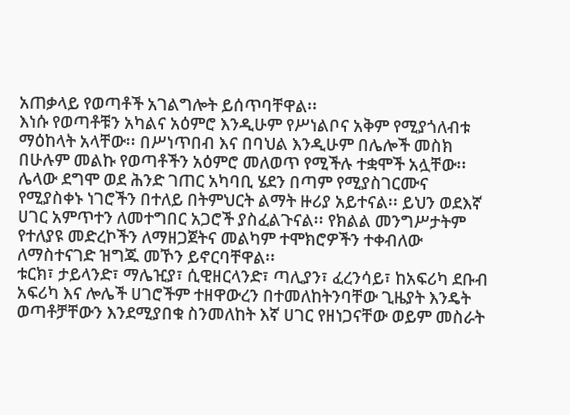አጠቃላይ የወጣቶች አገልግሎት ይሰጥባቸዋል፡፡
እነሱ የወጣቶቹን አካልና አዕምሮ እንዲሁም የሥነልቦና አቅም የሚያጎለብቱ ማዕከላት አላቸው፡፡ በሥነጥበብ እና በባህል እንዲሁም በሌሎች መስክ በሁሉም መልኩ የወጣቶችን አዕምሮ መለወጥ የሚችሉ ተቋሞች አሏቸው፡፡
ሌላው ደግሞ ወደ ሕንድ ገጠር አካባቢ ሄደን በጣም የሚያስገርሙና የሚያስቀኑ ነገሮችን በተለይ በትምህርት ልማት ዙሪያ አይተናል፡፡ ይህን ወደእኛ ሀገር አምጥተን ለመተግበር አጋሮች ያስፈልጉናል፡፡ የክልል መንግሥታትም የተለያዩ መድረኮችን ለማዘጋጀትና መልካም ተሞክሮዎችን ተቀብለው ለማስተናገድ ዝግጁ መኾን ይኖርባቸዋል፡፡
ቱርክ፣ ታይላንድ፣ ማሌዢያ፣ ሲዊዘርላንድ፣ ጣሊያን፣ ፈረንሳይ፣ ከአፍሪካ ደቡብ አፍሪካ እና ሎሌች ሀገሮችም ተዘዋውረን በተመለከትንባቸው ጊዜያት እንዴት ወጣቶቻቸውን እንደሚያበቁ ስንመለከት እኛ ሀገር የዘነጋናቸው ወይም መስራት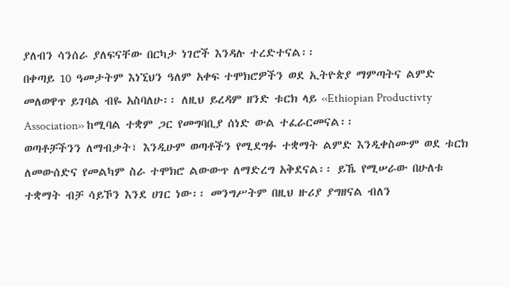ያለብን ሳንሰራ ያለፍናቸው በርካታ ነገሮች እንዳሉ ተረድተናል፡፡
በቀጣይ 10 ዓመታትም እነኚህን ዓለም አቀፍ ተሞክሮዎችን ወደ ኢትዮጵያ ማምጣትና ልምድ መለወዋጥ ይገባል ብዬ አስባለሁ፡፡ ለዚህ ይረዳም ዘንድ ቱርክ ላይ ‹‹Ethiopian Productivty Association›› ከሚባል ተቋም ጋር የመግባቢያ ሰነድ ውል ተፈራርመናል፡፡
ወጣቶቻችንን ለማብቃት፣ እንዲሁም ወጣቶችን የሚደግፉ ተቋማት ልምድ እንዲቀስሙም ወደ ቱርክ ለመውሰድና የመልካም ስራ ተሞክሮ ልውውጥ ለማድረግ አቅደናል፡፡ ይኼ የሚሠራው በሁለቱ ተቋማት ብቻ ሳይኾን እንደ ሀገር ነው፡፡ መንግሥትም በዚህ ዙሪያ ያግዘናል ብለን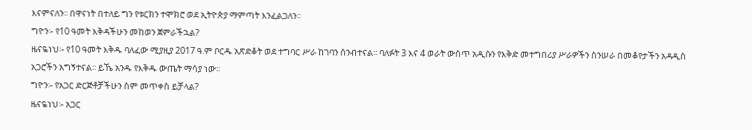እናምናለን፡፡ በዋናነት በተለይ ግን የቱርክን ተሞክሮ ወደ ኢትዮጵያ ማምጣት እንፈልጋለን፡፡
ግዮን፡- የ10 ዓመት እቅዳችሁን መከወን ጀምራችኋል?
ዜናዬነህ፡- የ10 ዓመት እቅዱ ባለፈው ሚያዚያ 2017 ዓ.ም ቦርዱ አጽድቆት ወደ ተግባር ሥራ ከገባን ሰንብተናል፡፡ ባለፉት 3 እና 4 ወራት ውስጥ አዲሱን የእቅድ መተግበሪያ ሥራዎችን ስንሠራ በመቆየታችን አዳዲስ አጋሮችን አግኝተናል፡፡ ይኼ አንዱ የእቅዱ ውጤት ማሳያ ነው፡፡
ግዮን፡- የአጋር ድርጅቶቻችሁን ስም መጥቀስ ይቻላል?
ዜናዬነህ፡- አጋር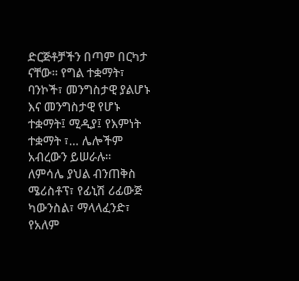ድርጅቶቻችን በጣም በርካታ ናቸው፡፡ የግል ተቋማት፣ ባንኮች፣ መንግስታዊ ያልሆኑ እና መንግስታዊ የሆኑ ተቋማት፤ ሚዲያ፤ የእምነት ተቋማት ፣… ሌሎችም አብረውን ይሠራሉ፡፡
ለምሳሌ ያህል ብንጠቅስ ሜሪስቶፕ፣ የፊኒሽ ሪፊውጅ ካውንስል፣ ማላላፈንድ፣ የአለም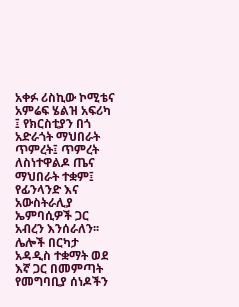አቀፉ ሪስኪው ኮሚቴና አምሬፍ ሄልዝ አፍሪካ ፤ የክርስቲያን በጎ አድራጎት ማህበራት ጥምረት፤ ጥምረት ለስነተዋልዶ ጤና ማህበራት ተቋም፤ የፊንላንድ እና አውስትራሊያ ኤምባሲዎች ጋር አብረን እንሰራለን፡፡ ሌሎች በርካታ አዳዲስ ተቋማት ወደ እኛ ጋር በመምጣት የመግባቢያ ሰነዶችን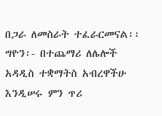በጋራ ለመስራት ተፈራርመናል፡፡
ግዮን፡- በተጨማሪ ለሌሎች አዳዲስ ተቋማትስ አብረዋችሁ እንዲሠሩ ምን ጥሪ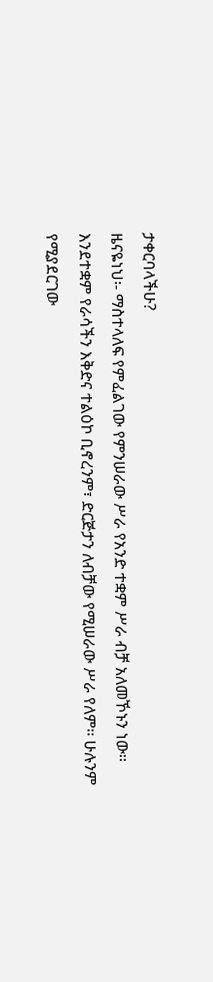ታቀርባላችሁ?
ዜናዬነህ፡- ማስተላለፍ የምፈልገው የምንሠራው ሥራ የአንድ ተቋም ሥራ ብቻ አለመኾኑን ነው፡፡ እንደተቋም የራሳችን እቅድና ተልዕኮ ቢኖረንም፣ ድርጅታን ለብቻው የሚሠራው ሥራ የለም፡፡ ሁሉንም የሚያደርገው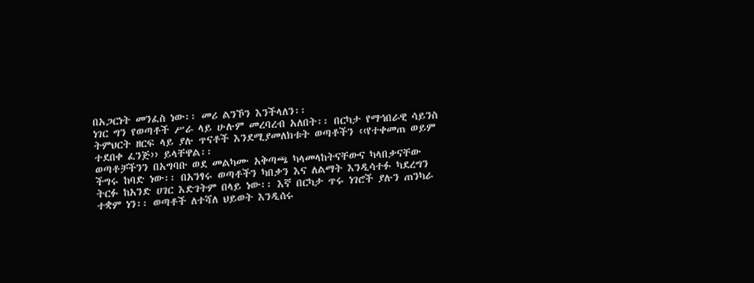በአጋርነት መንፈስ ነው፡፡ መሪ ልንኾን እንችላለን፡፡
ነገር ግን የወጣቶች ሥራ ላይ ሁሉም መረባረብ አለበት፡፡ በርካታ የማኅበራዊ ሳይንስ ትምህርት ዘርፍ ላይ ያሉ ጥናቶች እንደሚያመለክቱት ወጣቶችን ‹‹የተቀመጠ ወይም ተደበቀ ፈንጅ›› ይላቸዋል፡፡
ወጣቶቻችንን በአግባቡ ወደ መልካሙ አቅጣጫ ካላመላከትናቸውና ካላበቃናቸው ችግሩ ከባድ ነው፡፡ በአንፃሩ ወጣቶችን ካበቃን እና ለልማት እንዲሳተፉ ካደረግን ትርፉ ከአንድ ሀገር እድገትም በላይ ነው፡፡ እኛ በርካታ ጥሩ ነገሮች ያሉን ጠንካራ ተቋም ነን፡፡ ወጣቶች ለተሻለ ህይወት እንዲሰሩ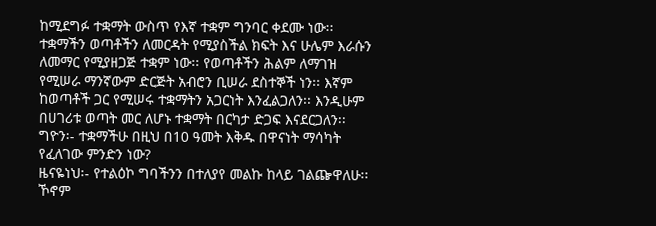ከሚደግፉ ተቋማት ውስጥ የእኛ ተቋም ግንባር ቀደሙ ነው፡፡
ተቋማችን ወጣቶችን ለመርዳት የሚያስችል ክፍት እና ሁሌም እራሱን ለመማር የሚያዘጋጅ ተቋም ነው፡፡ የወጣቶችን ሕልም ለማገዝ የሚሠራ ማንኛውም ድርጅት አብሮን ቢሠራ ደስተኞች ነን፡፡ እኛም ከወጣቶች ጋር የሚሠሩ ተቋማትን አጋርነት እንፈልጋለን፡፡ እንዲሁም በሀገሪቱ ወጣት መር ለሆኑ ተቋማት በርካታ ድጋፍ እናደርጋለን፡፡
ግዮን፡- ተቋማችሁ በዚህ በ10 ዓመት እቅዱ በዋናነት ማሳካት የፈለገው ምንድን ነው?
ዜናዬነህ፡- የተልዕኮ ግባችንን በተለያየ መልኩ ከላይ ገልጬዋለሁ፡፡ ኾኖም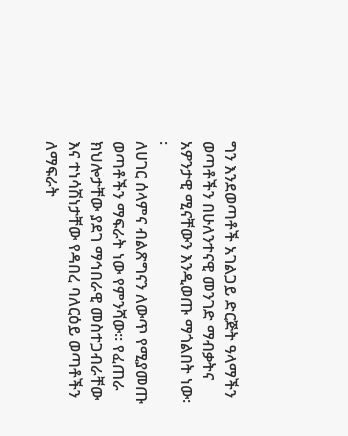ግን እንደወጣቶች አገልጋይ ድርጅት ዓላማችን ወጣቶችን በሁለንተናዊ መንገድ ማብቃትና አዎንታዊ ሚናቸውን እንዲወጡ ማጎልበት ነው፡፡
ለሀገር ሰላምና ብልጽግናን ለውጥ የሚያመጡ ወጣቶችን ማፍራት ነው የምንሻው፡፡ የፈጠራ ክህሎታቸው ያደገ ማኅበራዊ መስተጋብራቸው እና ተነሳሽነታቸው የዳበረ ባለርዕይ ወጣቶችን ለማፍራት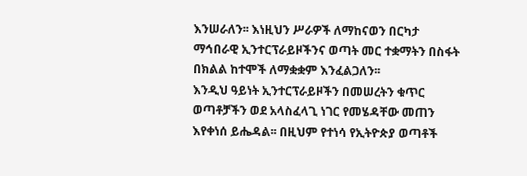እንሠራለን፡፡ እነዚህን ሥራዎች ለማከናወን በርካታ ማኅበራዊ ኢንተርፕራይዞችንና ወጣት መር ተቋማትን በስፋት በክልል ከተሞች ለማቋቋም እንፈልጋለን፡፡
እንዲህ ዓይነት ኢንተርፕራይዞችን በመሠረትን ቁጥር ወጣቶቻችን ወደ አላስፈላጊ ነገር የመሄዳቸው መጠን እየቀነሰ ይሔዳል፡፡ በዚህም የተነሳ የኢትዮጵያ ወጣቶች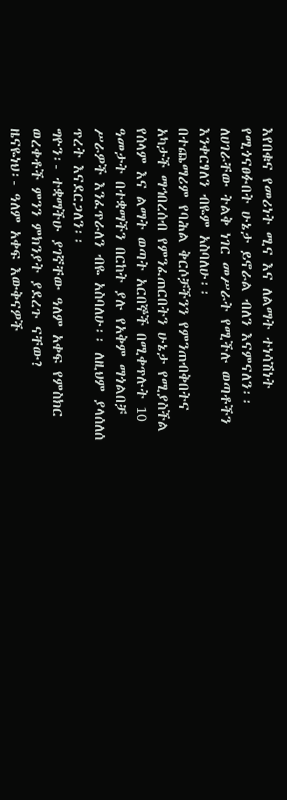እየበቁና የመሪነት ሚና እና ለልማት ተነሳሽነት የሚጎናፀፉበት ሁኔታ ይኖራል ብለን እናምናለን፡፡ ለሀገራቸው ትልቅ ነገር መሥራት የሚችሉ ወጣቶችን እንቀርፃለን ብዬም አስባለሁ፡፡
በተጨማሪም የባሕል ቅርሶቻችንን የምንጠብቅበትና አካታች ማኅበረሰብ የምንፈጠርበትን ሁኔታ የሚያስችል የሰላም እና ልማት ወጣት አርበኞች በሚቀጥሉት 10 ዓመታት በተቋማችን በርከት ያሉ የአቅም ማጎልበቻ ሥራዎች እንፈጥራለን ብዬ አስባለሁ፡፡ ለዚህም ያላሰለሰ ጥረት እናደርጋለን፡፡
ግዮን፡- ተቋማችሁ ያገኛቸው ዓለም አቀፍ የምስክር ወረቀቶች ምንን ምክንያት ያደረጉ ናቸው?
ዜናዬነህ፡- ዓለም አቀፍ እውቅናዎች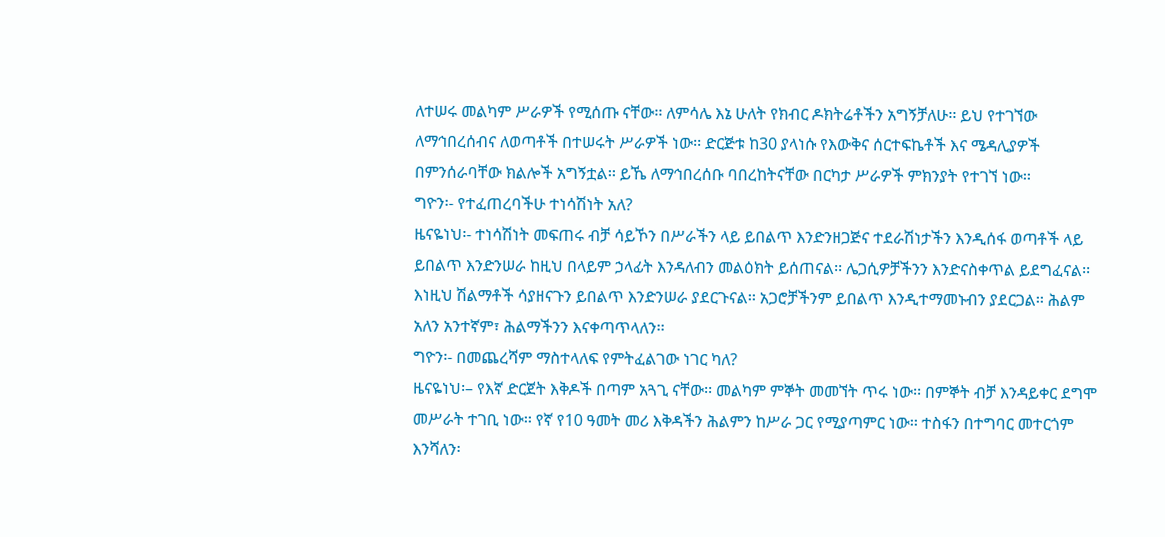ለተሠሩ መልካም ሥራዎች የሚሰጡ ናቸው፡፡ ለምሳሌ እኔ ሁለት የክብር ዶክትሬቶችን አግኝቻለሁ፡፡ ይህ የተገኘው ለማኅበረሰብና ለወጣቶች በተሠሩት ሥራዎች ነው፡፡ ድርጅቱ ከ30 ያላነሱ የእውቅና ሰርተፍኬቶች እና ሜዳሊያዎች በምንሰራባቸው ክልሎች አግኝቷል፡፡ ይኼ ለማኅበረሰቡ ባበረከትናቸው በርካታ ሥራዎች ምክንያት የተገኘ ነው፡፡
ግዮን፡- የተፈጠረባችሁ ተነሳሽነት አለ?
ዜናዬነህ፡- ተነሳሽነት መፍጠሩ ብቻ ሳይኾን በሥራችን ላይ ይበልጥ እንድንዘጋጅና ተደራሽነታችን እንዲሰፋ ወጣቶች ላይ ይበልጥ እንድንሠራ ከዚህ በላይም ኃላፊት እንዳለብን መልዕክት ይሰጠናል፡፡ ሌጋሲዎቻችንን እንድናስቀጥል ይደግፈናል፡፡ እነዚህ ሽልማቶች ሳያዘናጉን ይበልጥ እንድንሠራ ያደርጉናል፡፡ አጋሮቻችንም ይበልጥ እንዲተማመኑብን ያደርጋል፡፡ ሕልም አለን አንተኛም፣ ሕልማችንን እናቀጣጥላለን፡፡
ግዮን፡- በመጨረሻም ማስተላለፍ የምትፈልገው ነገር ካለ?
ዜናዬነህ፡– የእኛ ድርጀት እቅዶች በጣም አጓጊ ናቸው፡፡ መልካም ምኞት መመኘት ጥሩ ነው፡፡ በምኞት ብቻ እንዳይቀር ደግሞ መሥራት ተገቢ ነው፡፡ የኛ የ10 ዓመት መሪ እቅዳችን ሕልምን ከሥራ ጋር የሚያጣምር ነው፡፡ ተስፋን በተግባር መተርጎም እንሻለን፡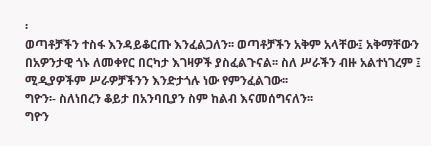፡
ወጣቶቻችን ተስፋ እንዳይቆርጡ እንፈልጋለን፡፡ ወጣቶቻችን አቅም አላቸው፤ አቅማቸውን በአዎንታዊ ጎኑ ለመቀየር በርካታ እገዛዎች ያስፈልጉናል፡፡ ስለ ሥራችን ብዙ አልተነገረም ፤ ሚዲያዎችም ሥራዎቻችንን እንድታጎሉ ነው የምንፈልገው፡፡
ግዮን፡- ስለነበረን ቆይታ በአንባቢያን ስም ከልብ እናመሰግናለን፡፡
ግዮን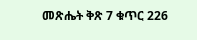መጽሔት ቅጽ 7 ቁጥር 226